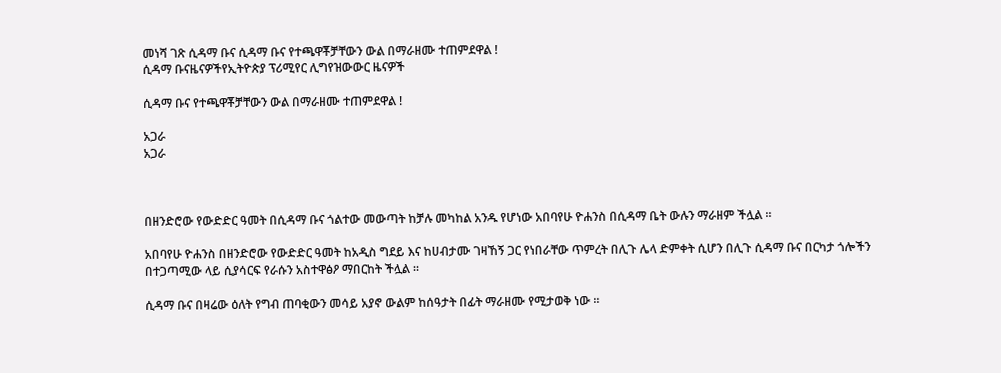መነሻ ገጽ ሲዳማ ቡና ሲዳማ ቡና የተጫዋቾቻቸውን ውል በማራዘሙ ተጠምደዋል !
ሲዳማ ቡናዜናዎችየኢትዮጵያ ፕሪሚየር ሊግየዝውውር ዜናዎች

ሲዳማ ቡና የተጫዋቾቻቸውን ውል በማራዘሙ ተጠምደዋል !

አጋራ
አጋራ



በዘንድሮው የውድድር ዓመት በሲዳማ ቡና ጎልተው መውጣት ከቻሉ መካከል አንዱ የሆነው አበባየሁ ዮሐንስ በሲዳማ ቤት ውሉን ማራዘም ችሏል ።

አበባየሁ ዮሐንስ በዘንድሮው የውድድር ዓመት ከአዲስ ግደይ እና ከሀብታሙ ገዛኸኝ ጋር የነበራቸው ጥምረት በሊጉ ሌላ ድምቀት ሲሆን በሊጉ ሲዳማ ቡና በርካታ ጎሎችን በተጋጣሚው ላይ ሲያሳርፍ የራሱን አስተዋፅዖ ማበርከት ችሏል ።

ሲዳማ ቡና በዛሬው ዕለት የግብ ጠባቂውን መሳይ አያኖ ውልም ከሰዓታት በፊት ማራዘሙ የሚታወቅ ነው ።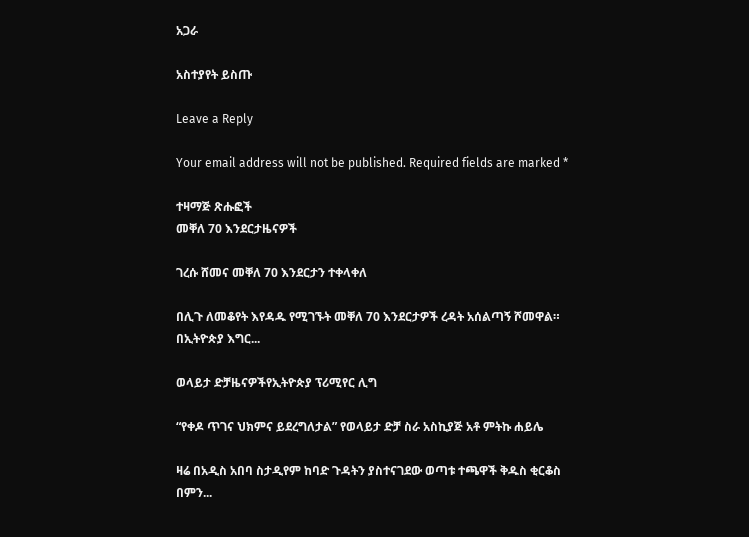አጋራ

አስተያየት ይስጡ

Leave a Reply

Your email address will not be published. Required fields are marked *

ተዛማጅ ጽሑፎች
መቐለ 70 እንደርታዜናዎች

ገረሱ ሸመና መቐለ 70 እንደርታን ተቀላቀለ

በሊጉ ለመቆየት እየዳዱ የሚገኙት መቐለ 70 እንደርታዎች ረዳት አሰልጣኝ ሾመዋል። በኢትዮጵያ እግር...

ወላይታ ድቻዜናዎችየኢትዮጵያ ፕሪሚየር ሊግ

“የቀዶ ጥገና ህክምና ይደረግለታል” የወላይታ ድቻ ስራ አስኪያጅ አቶ ምትኩ ሐይሌ

ዛሬ በአዲስ አበባ ስታዲየም ከባድ ጉዳትን ያስተናገደው ወጣቱ ተጫዋች ቅዱስ ቂርቆስ በምን...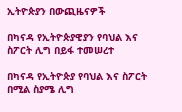ኢትዮጵያን በውጪዜናዎች

በካናዳ የኢትዮጵያዊያን የባህል እና ስፖርት ሊግ በይፋ ተመሠረተ

በካናዳ የኢትዮጵያ የባህል እና ስፖርት በሚል ስያሜ ሊግ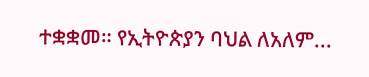ተቋቋመ። የኢትዮጵያን ባህል ለአለም...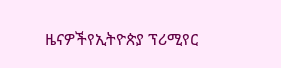ዜናዎችየኢትዮጵያ ፕሪሚየር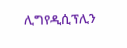ሊግየዲሲፕሊን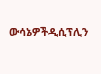ውሳኔዎችዲሲፕሊን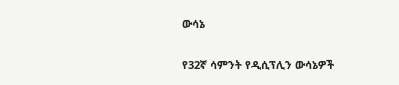ውሳኔ

የ32ኛ ሳምንት የዲሲፕሊን ውሳኔዎች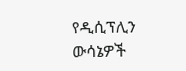የዲሲፕሊን ውሳኔዎች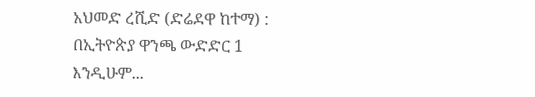አህመድ ረሺድ (ድሬደዋ ከተማ) : በኢትዮጵያ ዋንጫ ውድድር 1 እንዲሁም...